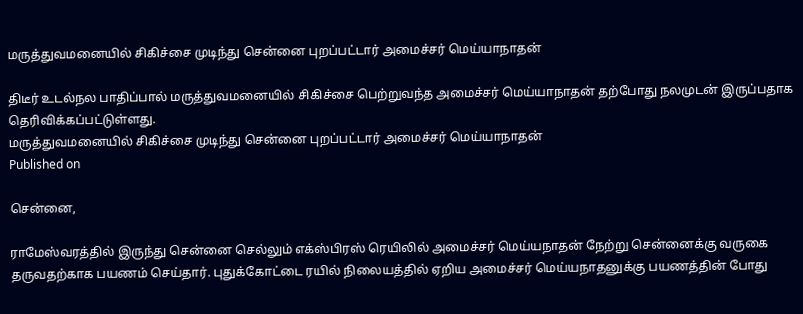மருத்துவமனையில் சிகிச்சை முடிந்து சென்னை புறப்பட்டார் அமைச்சர் மெய்யாநாதன்

திடீர் உடல்நல பாதிப்பால் மருத்துவமனையில் சிகிச்சை பெற்றுவந்த அமைச்சர் மெய்யாநாதன் தற்போது நலமுடன் இருப்பதாக தெரிவிக்கப்பட்டுள்ளது.
மருத்துவமனையில் சிகிச்சை முடிந்து சென்னை புறப்பட்டார் அமைச்சர் மெய்யாநாதன்
Published on

சென்னை,

ராமேஸ்வரத்தில் இருந்து சென்னை செல்லும் எக்ஸ்பிரஸ் ரெயிலில் அமைச்சர் மெய்யநாதன் நேற்று சென்னைக்கு வருகை தருவதற்காக பயணம் செய்தார். புதுக்கோட்டை ரயில் நிலையத்தில் ஏறிய அமைச்சர் மெய்யநாதனுக்கு பயணத்தின் போது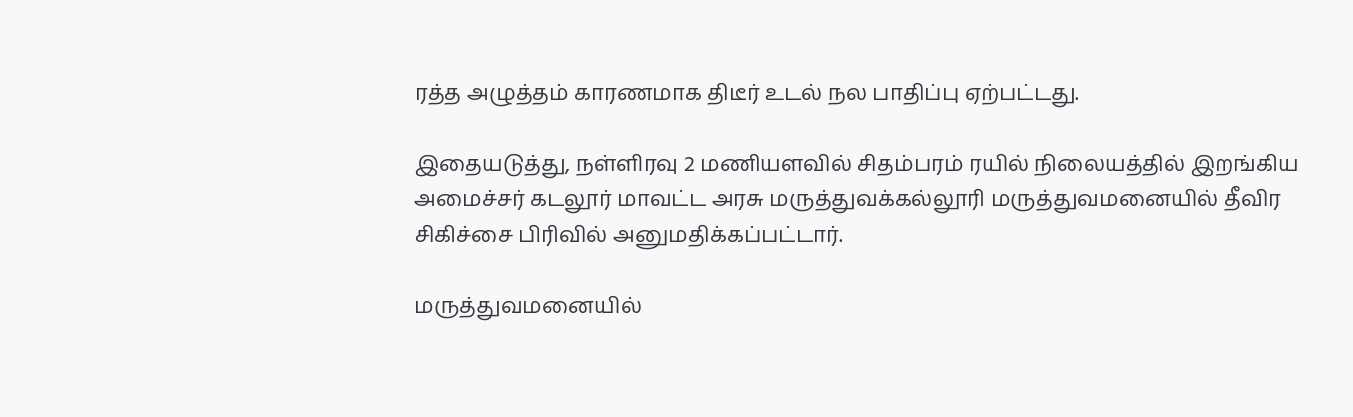ரத்த அழுத்தம் காரணமாக திடீர் உடல் நல பாதிப்பு ஏற்பட்டது.

இதையடுத்து, நள்ளிரவு 2 மணியளவில் சிதம்பரம் ரயில் நிலையத்தில் இறங்கிய அமைச்சர் கடலூர் மாவட்ட அரசு மருத்துவக்கல்லூரி மருத்துவமனையில் தீவிர சிகிச்சை பிரிவில் அனுமதிக்கப்பட்டார்.

மருத்துவமனையில்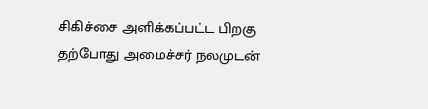சிகிச்சை அளிக்கப்பட்ட பிறகு தற்போது அமைச்சர் நலமுடன்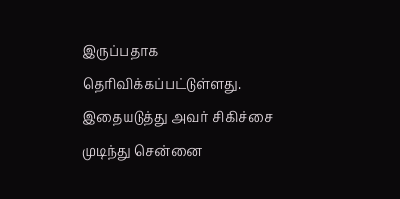இருப்பதாக தெரிவிக்கப்பட்டுள்ளது. இதையடுத்து அவர் சிகிச்சை முடிந்து சென்னை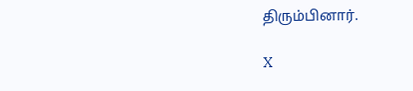திரும்பினார்.

X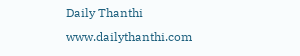Daily Thanthi
www.dailythanthi.com